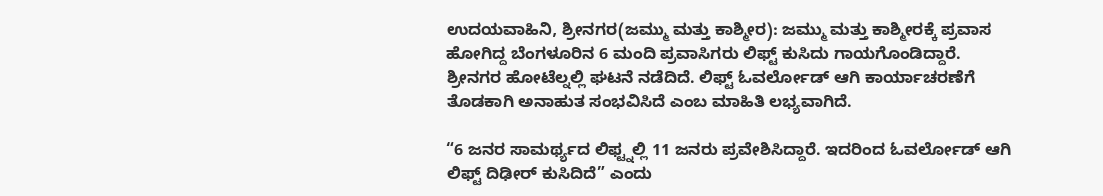ಉದಯವಾಹಿನಿ, ಶ್ರೀನಗರ(ಜಮ್ಮು ಮತ್ತು ಕಾಶ್ಮೀರ): ಜಮ್ಮು ಮತ್ತು ಕಾಶ್ಮೀರಕ್ಕೆ ಪ್ರವಾಸ ಹೋಗಿದ್ದ ಬೆಂಗಳೂರಿನ 6 ಮಂದಿ ಪ್ರವಾಸಿಗರು ಲಿಫ್ಟ್ ಕುಸಿದು ಗಾಯಗೊಂಡಿದ್ದಾರೆ. ಶ್ರೀನಗರ ಹೋಟೆಲ್ನಲ್ಲಿ ಘಟನೆ ನಡೆದಿದೆ. ಲಿಫ್ಟ್‌ ಓವರ್ಲೋಡ್ ಆಗಿ ಕಾರ್ಯಾಚರಣೆಗೆ ತೊಡಕಾಗಿ ಅನಾಹುತ ಸಂಭವಿಸಿದೆ ಎಂಬ ಮಾಹಿತಿ ಲಭ್ಯವಾಗಿದೆ.

“6 ಜನರ ಸಾಮರ್ಥ್ಯದ ಲಿಫ್ಟ್ನಲ್ಲಿ 11 ಜನರು ಪ್ರವೇಶಿಸಿದ್ದಾರೆ. ಇದರಿಂದ ಓವರ್ಲೋಡ್ ಆಗಿ ಲಿಫ್ಟ್ ದಿಢೀರ್ ಕುಸಿದಿದೆ” ಎಂದು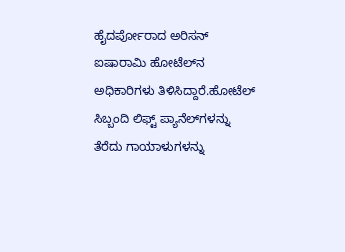ಹೈದರ್ಪೋರಾದ ಅರಿಸನ್ ಐಷಾರಾಮಿ ಹೋಟೆಲ್‌ನ ಅಧಿಕಾರಿಗಳು ತಿಳಿಸಿದ್ದಾರೆ.ಹೋಟೆಲ್ ಸಿಬ್ಬಂದಿ ಲಿಫ್ಟ್ ಪ್ಯಾನೆಲ್‌ಗಳನ್ನು ತೆರೆದು ಗಾಯಾಳುಗಳನ್ನು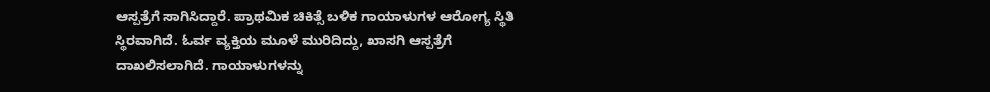ಆಸ್ಪತ್ರೆಗೆ ಸಾಗಿಸಿದ್ದಾರೆ. ಪ್ರಾಥಮಿಕ ಚಿಕಿತ್ಸೆ ಬಳಿಕ ಗಾಯಾಳುಗಳ ಆರೋಗ್ಯ ಸ್ಥಿತಿ ಸ್ಥಿರವಾಗಿದೆ. ಓರ್ವ ವ್ಯಕ್ತಿಯ ಮೂಳೆ ಮುರಿದಿದ್ದು, ಖಾಸಗಿ ಆಸ್ಪತ್ರೆಗೆ ದಾಖಲಿಸಲಾಗಿದೆ. ಗಾಯಾಳುಗಳನ್ನು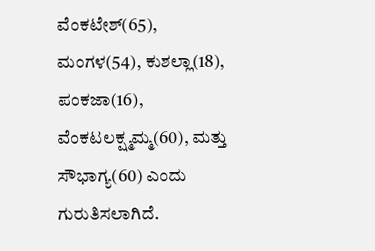ವೆಂಕಟೇಶ್(65), ಮಂಗಳ(54), ಕುಶಲ್ಲಾ(18), ಪಂಕಜಾ(16), ವೆಂಕಟಲಕ್ಷ್ಮಮ್ಮ(60), ಮತ್ತು ಸೌಭಾಗ್ಯ(60) ಎಂದು ಗುರುತಿಸಲಾಗಿದೆ.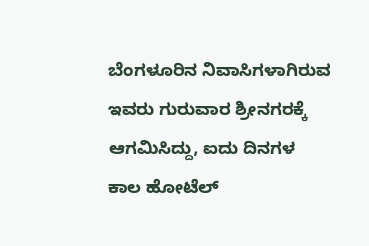ಬೆಂಗಳೂರಿನ ನಿವಾಸಿಗಳಾಗಿರುವ ಇವರು ಗುರುವಾರ ಶ್ರೀನಗರಕ್ಕೆ ಆಗಮಿಸಿದ್ದು, ಐದು ದಿನಗಳ ಕಾಲ ಹೋಟೆಲ್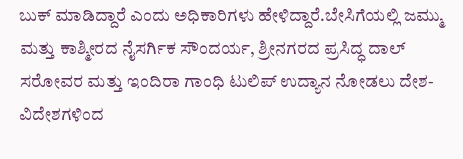ಬುಕ್ ಮಾಡಿದ್ದಾರೆ ಎಂದು ಅಧಿಕಾರಿಗಳು ಹೇಳಿದ್ದಾರೆ.ಬೇಸಿಗೆಯಲ್ಲಿ ಜಮ್ಮು ಮತ್ತು ಕಾಶ್ಮೀರದ ನೈಸರ್ಗಿಕ ಸೌಂದರ್ಯ, ಶ್ರೀನಗರದ ಪ್ರಸಿದ್ಧ ದಾಲ್ ಸರೋವರ ಮತ್ತು ಇಂದಿರಾ ಗಾಂಧಿ ಟುಲಿಪ್ ಉದ್ಯಾನ ನೋಡಲು ದೇಶ-ವಿದೇಶಗಳಿಂದ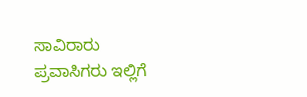ಸಾವಿರಾರು ಪ್ರವಾಸಿಗರು ಇಲ್ಲಿಗೆ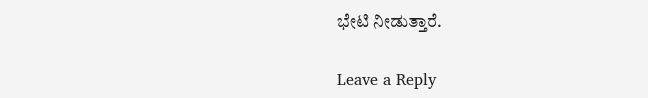ಭೇಟಿ ನೀಡುತ್ತಾರೆ.

Leave a Reply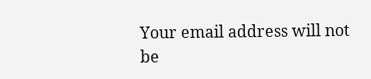Your email address will not be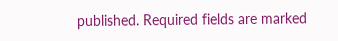published. Required fields are marked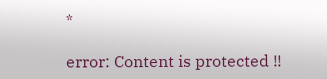*

error: Content is protected !!